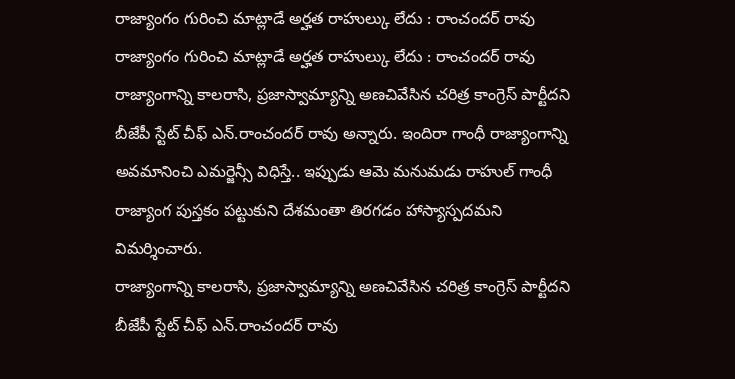రాజ్యాంగం గురించి మాట్లాడే అర్హత రాహుల్కు లేదు : రాంచందర్ రావు
రాజ్యాంగం గురించి మాట్లాడే అర్హత రాహుల్కు లేదు : రాంచందర్ రావు
రాజ్యాంగాన్ని కాలరాసి, ప్రజాస్వామ్యాన్ని అణచివేసిన చరిత్ర కాంగ్రెస్ పార్టీదని బీజేపీ స్టేట్ చీఫ్ ఎన్.రాంచందర్ రావు అన్నారు. ఇందిరా గాంధీ రాజ్యాంగాన్ని అవమానించి ఎమర్జెన్సీ విధిస్తే.. ఇప్పుడు ఆమె మనుమడు రాహుల్ గాంధీ రాజ్యాంగ పుస్తకం పట్టుకుని దేశమంతా తిరగడం హాస్యాస్పదమని విమర్శించారు.
రాజ్యాంగాన్ని కాలరాసి, ప్రజాస్వామ్యాన్ని అణచివేసిన చరిత్ర కాంగ్రెస్ పార్టీదని బీజేపీ స్టేట్ చీఫ్ ఎన్.రాంచందర్ రావు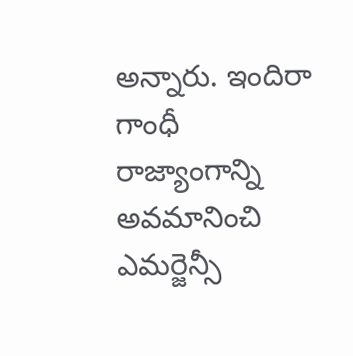అన్నారు. ఇందిరా గాంధీ రాజ్యాంగాన్ని అవమానించి ఎమర్జెన్సీ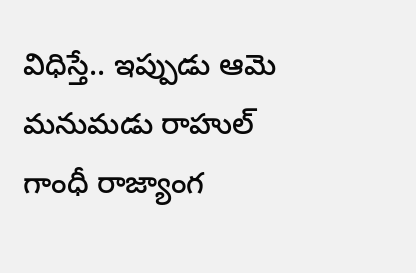విధిస్తే.. ఇప్పుడు ఆమె మనుమడు రాహుల్ గాంధీ రాజ్యాంగ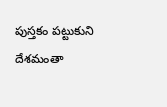పుస్తకం పట్టుకుని దేశమంతా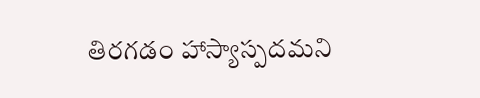తిరగడం హాస్యాస్పదమని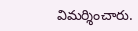విమర్శించారు.